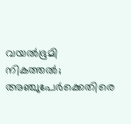വയൽഭൂമി നികത്തൽ; അഞ്ചുപേർക്കെതിരെ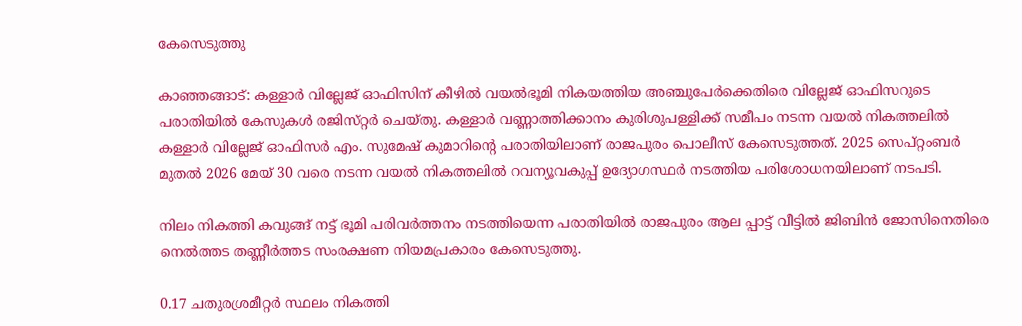കേസെടുത്തു

കാഞ്ഞങ്ങാട്: കള്ളാർ വില്ലേജ് ഓഫിസിന് കീഴിൽ വയൽഭൂമി നികയത്തിയ അഞ്ചുപേർക്കെതിരെ വില്ലേജ് ഓഫിസറുടെ പരാതിയിൽ കേസുകൾ രജിസ്‌റ്റർ ചെയ്‌തു. കള്ളാർ വണ്ണാത്തിക്കാനം കുരിശുപള്ളിക്ക് സമീപം നടന്ന വയൽ നികത്തലിൽ കള്ളാർ വില്ലേജ് ഓഫിസർ എം. സുമേഷ് കുമാറിന്റെ പരാതിയിലാണ് രാജപുരം പൊലീസ് കേസെടുത്തത്. 2025 സെപ്റ്റംബർ മുതൽ 2026 മേയ് 30 വരെ നടന്ന വയൽ നികത്തലിൽ റവന്യൂവകുപ്പ് ഉദ്യോഗസ്ഥർ നടത്തിയ പരിശോധനയിലാണ് നടപടി.

നിലം നികത്തി കവുങ്ങ് നട്ട് ഭൂമി പരിവർത്തനം നടത്തിയെന്ന പരാതിയിൽ രാജപുരം ആല പ്പാട്ട് വീട്ടിൽ ജിബിൻ ജോസിനെതിരെ നെൽത്തട തണ്ണീർത്തട സംരക്ഷണ നിയമപ്രകാരം കേസെടുത്തു.

0.17 ചതുരശ്രമീറ്റർ സ്ഥലം നികത്തി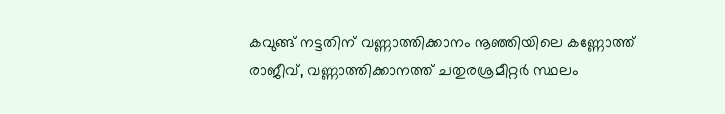കവുങ്ങ് നട്ടതിന് വണ്ണാത്തിക്കാനം നൂഞ്ഞിയിലെ കണ്ണോത്ത് രാജീവ്, വണ്ണാത്തിക്കാനത്ത് ചതുരശ്രമീറ്റർ സ്ഥലം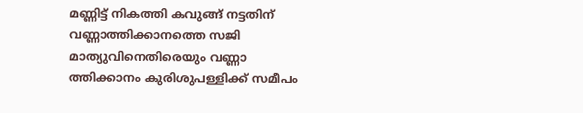മണ്ണിട്ട് നികത്തി കവുങ്ങ് നട്ടതിന് വണ്ണാത്തിക്കാനത്തെ സജി മാത്യുവിനെതിരെയും വണ്ണാ ത്തിക്കാനം കുരിശുപള്ളിക്ക് സമീപം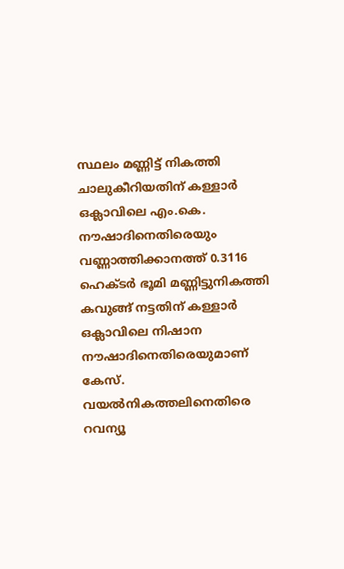സ്ഥലം മണ്ണിട്ട് നികത്തി ചാലുകീറിയതിന് കള്ളാർ ഒക്ലാവിലെ എം.കെ. നൗഷാദിനെതിരെയും വണ്ണാത്തിക്കാനത്ത് 0.3116 ഹെക്‌ടർ ഭൂമി മണ്ണിട്ടുനികത്തി കവുങ്ങ് നട്ടതിന് കള്ളാർ ഒക്ലാവിലെ നിഷാന നൗഷാദിനെതിരെയുമാണ് കേസ്. വയൽനികത്തലിനെതിരെ റവന്യൂ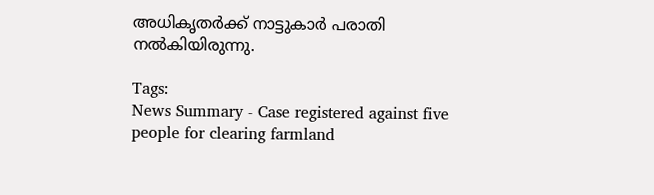അധികൃതർക്ക് നാട്ടുകാർ പരാതി നൽകിയിരുന്നു.

Tags:
News Summary - Case registered against five people for clearing farmland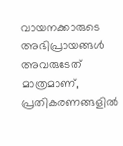വായനക്കാരുടെ അഭിപ്രായങ്ങള്‍ അവരുടേത് മാത്രമാണ്, പ്രതികരണങ്ങളിൽ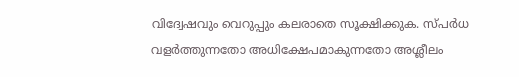വിദ്വേഷവും വെറുപ്പും കലരാതെ സൂക്ഷിക്കുക. സ്പർധ വളർത്തുന്നതോ അധിക്ഷേപമാകുന്നതോ അശ്ലീലം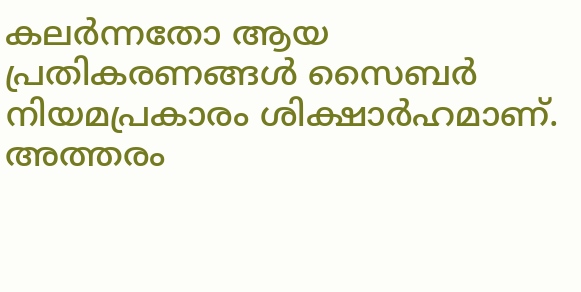കലർന്നതോ ആയ പ്രതികരണങ്ങൾ സൈബർ നിയമപ്രകാരം ശിക്ഷാർഹമാണ്. അത്തരം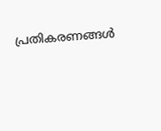പ്രതികരണങ്ങൾ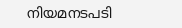നിയമനടപടി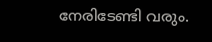നേരിടേണ്ടി വരും.